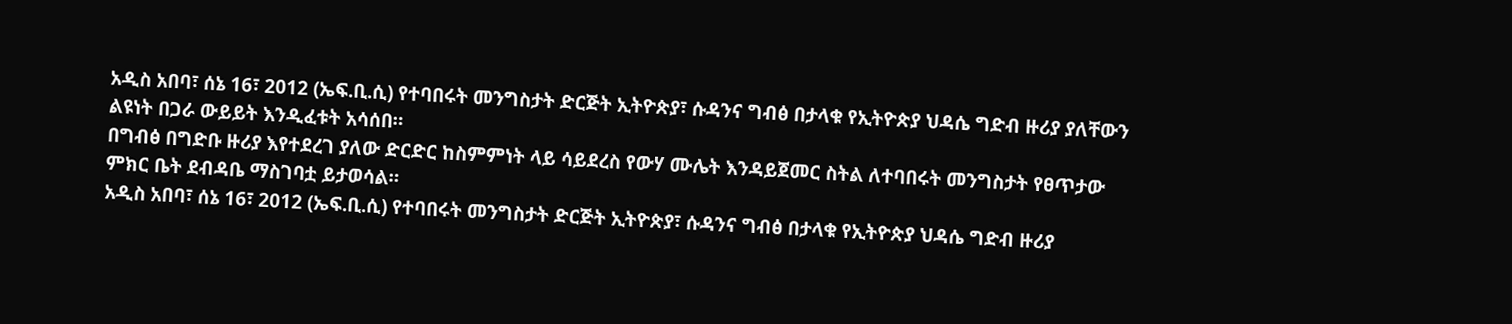አዲስ አበባ፣ ሰኔ 16፣ 2012 (ኤፍ.ቢ.ሲ) የተባበሩት መንግስታት ድርጅት ኢትዮጵያ፣ ሱዳንና ግብፅ በታላቁ የኢትዮጵያ ህዳሴ ግድብ ዙሪያ ያለቸውን ልዩነት በጋራ ውይይት እንዲፈቱት አሳሰበ።
በግብፅ በግድቡ ዙሪያ እየተደረገ ያለው ድርድር ከስምምነት ላይ ሳይደረስ የውሃ ሙሌት እንዳይጀመር ስትል ለተባበሩት መንግስታት የፀጥታው ምክር ቤት ደብዳቤ ማስገባቷ ይታወሳል።
አዲስ አበባ፣ ሰኔ 16፣ 2012 (ኤፍ.ቢ.ሲ) የተባበሩት መንግስታት ድርጅት ኢትዮጵያ፣ ሱዳንና ግብፅ በታላቁ የኢትዮጵያ ህዳሴ ግድብ ዙሪያ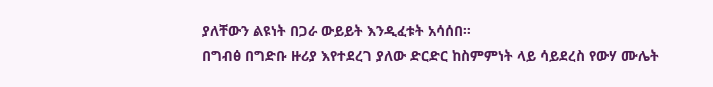ያለቸውን ልዩነት በጋራ ውይይት እንዲፈቱት አሳሰበ።
በግብፅ በግድቡ ዙሪያ እየተደረገ ያለው ድርድር ከስምምነት ላይ ሳይደረስ የውሃ ሙሌት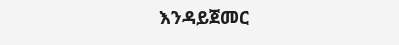እንዳይጀመር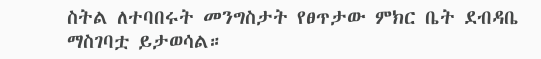ስትል ለተባበሩት መንግስታት የፀጥታው ምክር ቤት ደብዳቤ ማስገባቷ ይታወሳል።